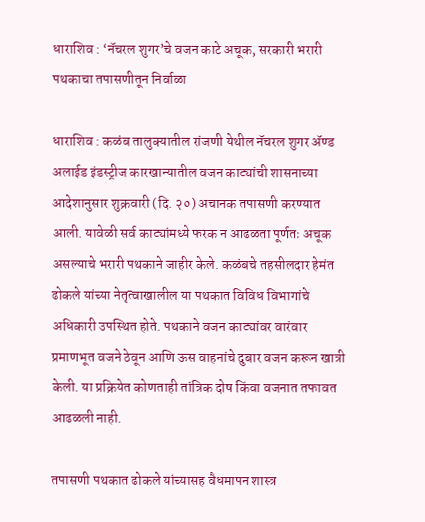धाराशिव : ‘नॅचरल शुगर’चे वजन काटे अचूक, सरकारी भरारी पथकाचा तपासणीतून निर्वाळा

धाराशिव : कळंब तालुक्यातील रांजणी येथील नॅचरल शुगर ॲण्ड अलाईड इंडस्ट्रीज कारखान्यातील वजन काट्यांची शासनाच्या आदेशानुसार शुक्रवारी (दि. २०) अचानक तपासणी करण्यात आली. यावेळी सर्व काट्यांमध्ये फरक न आढळता पूर्णतः अचूक असल्याचे भरारी पथकाने जाहीर केले. कळंबचे तहसीलदार हेमंत ढोकले यांच्या नेतृत्वाखालील या पथकात विविध विभागांचे अधिकारी उपस्थित होते. पथकाने वजन काट्यांवर वारंवार प्रमाणभूत वजने ठेवून आणि ऊस वाहनांचे दुबार वजन करून खात्री केली. या प्रक्रियेत कोणताही तांत्रिक दोष किंवा वजनात तफावत आढळली नाही.

तपासणी पथकात ढोकले यांच्यासह वैधमापन शास्त्र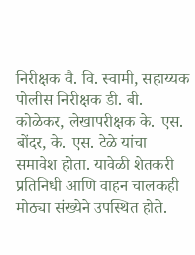निरीक्षक वै. वि. स्वामी, सहाय्यक पोलीस निरीक्षक डी. बी. कोळेकर, लेखापरीक्षक के. एस. बोंदर, के. एस. टेळे यांचा समावेश होता. यावेळी शेतकरी प्रतिनिधी आणि वाहन चालकही मोठ्या संख्येने उपस्थित होते.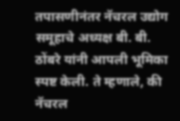तपासणीनंतर नॅचरल उद्योग समूहाचे अध्यक्ष बी. बी. ठोंबरे यांनी आपली भूमिका स्पष्ट केली. ते म्हणाले, की नॅचरल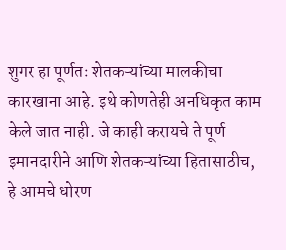शुगर हा पूर्णतः शेतकऱ्यांच्या मालकीचा कारखाना आहे. इथे कोणतेही अनधिकृत काम केले जात नाही. जे काही करायचे ते पूर्ण इमानदारीने आणि शेतकऱ्यांच्या हितासाठीच, हे आमचे धोरण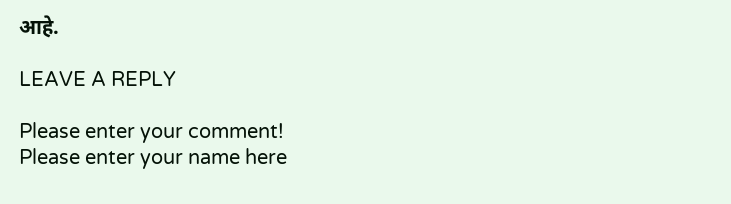आहे.

LEAVE A REPLY

Please enter your comment!
Please enter your name here